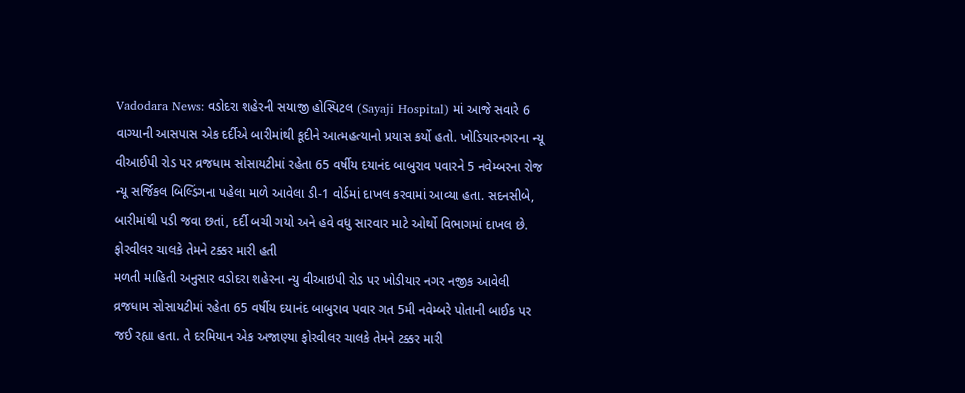Vadodara News: વડોદરા શહેરની સયાજી હોસ્પિટલ (Sayaji Hospital) માં આજે સવારે 6 વાગ્યાની આસપાસ એક દર્દીએ બારીમાંથી કૂદીને આત્મહત્યાનો પ્રયાસ કર્યો હતો. ખોડિયારનગરના ન્યૂ વીઆઈપી રોડ પર વ્રજધામ સોસાયટીમાં રહેતા 65 વર્ષીય દયાનંદ બાબુરાવ પવારને 5 નવેમ્બરના રોજ ન્યૂ સર્જિકલ બિલ્ડિંગના પહેલા માળે આવેલા ડી-1 વોર્ડમાં દાખલ કરવામાં આવ્યા હતા. સદનસીબે, બારીમાંથી પડી જવા છતાં, દર્દી બચી ગયો અને હવે વધુ સારવાર માટે ઓર્થો વિભાગમાં દાખલ છે.
ફોરવીલર ચાલકે તેમને ટક્કર મારી હતી
મળતી માહિતી અનુસાર વડોદરા શહેરના ન્યુ વીઆઇપી રોડ પર ખોડીયાર નગર નજીક આવેલી વ્રજધામ સોસાયટીમાં રહેતા 65 વર્ષીય દયાનંદ બાબુરાવ પવાર ગત 5મી નવેમ્બરે પોતાની બાઈક પર જઈ રહ્યા હતા. તે દરમિયાન એક અજાણ્યા ફોરવીલર ચાલકે તેમને ટક્કર મારી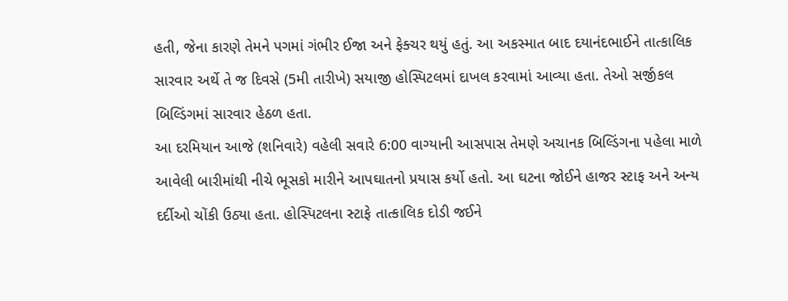હતી, જેના કારણે તેમને પગમાં ગંભીર ઈજા અને ફેક્ચર થયું હતું. આ અકસ્માત બાદ દયાનંદભાઈને તાત્કાલિક સારવાર અર્થે તે જ દિવસે (5મી તારીખે) સયાજી હોસ્પિટલમાં દાખલ કરવામાં આવ્યા હતા. તેઓ સર્જીકલ બિલ્ડિંગમાં સારવાર હેઠળ હતા.
આ દરમિયાન આજે (શનિવારે) વહેલી સવારે 6:00 વાગ્યાની આસપાસ તેમણે અચાનક બિલ્ડિંગના પહેલા માળે આવેલી બારીમાંથી નીચે ભૂસકો મારીને આપઘાતનો પ્રયાસ કર્યો હતો. આ ઘટના જોઈને હાજર સ્ટાફ અને અન્ય દર્દીઓ ચોંકી ઉઠ્યા હતા. હોસ્પિટલના સ્ટાફે તાત્કાલિક દોડી જઈને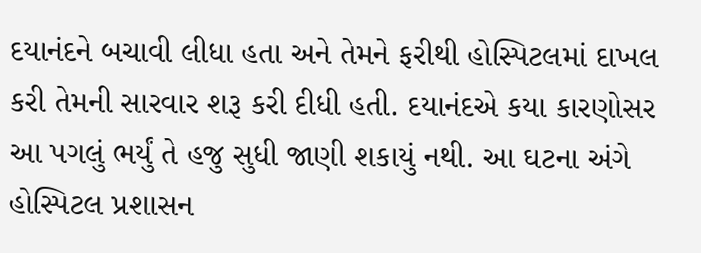દયાનંદને બચાવી લીધા હતા અને તેમને ફરીથી હોસ્પિટલમાં દાખલ કરી તેમની સારવાર શરૂ કરી દીધી હતી. દયાનંદએ કયા કારણોસર આ પગલું ભર્યું તે હજુ સુધી જાણી શકાયું નથી. આ ઘટના અંગે હોસ્પિટલ પ્રશાસન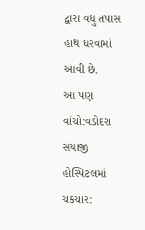દ્વારા વધુ તપાસ હાથ ધરવામાં આવી છે.
આ પણ વાંચો:વડોદરા સયાજી હોસ્પિટલમાં ચકચાર: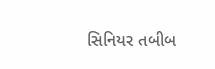સિનિયર તબીબ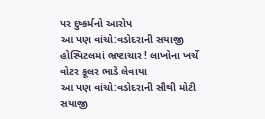પર દુષ્કર્મનો આરોપ
આ પણ વાંચો:વડોદરાની સયાજી હોસ્પિટલમાં ભ્રષ્ટાચાર ! લાખોના ખર્ચે વોટર કૂલર ભાડે લેવાયા
આ પણ વાંચો:વડોદરાની સૌથી મોટી સયાજી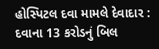હોસ્પિટલ દવા મામલે દેવાદાર : દવાના 13 કરોડનું બિલ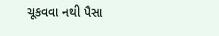ચૂકવવા નથી પૈસા